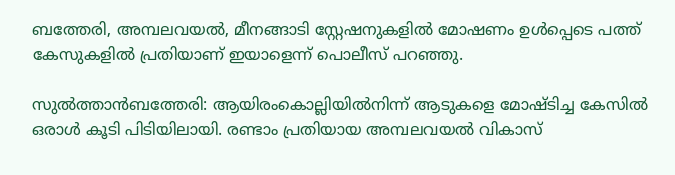ബത്തേരി, അമ്പലവയല്‍, മീനങ്ങാടി സ്റ്റേഷനുകളില്‍ മോഷണം ഉള്‍പ്പെടെ പത്ത് കേസുകളില്‍ പ്രതിയാണ് ഇയാളെന്ന് പൊലീസ് പറഞ്ഞു.

സുല്‍ത്താന്‍ബത്തേരി: ആയിരംകൊല്ലിയില്‍നിന്ന് ആടുകളെ മോഷ്ടിച്ച കേസില്‍ ഒരാള്‍ കൂടി പിടിയിലായി. രണ്ടാം പ്രതിയായ അമ്പലവയല്‍ വികാസ്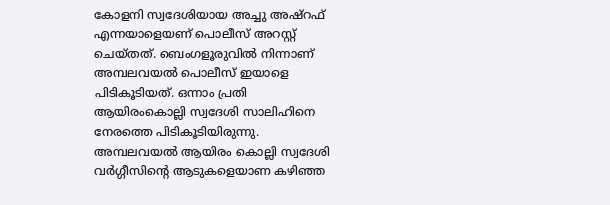കോളനി സ്വദേശിയായ അച്ചു അഷ്‌റഫ് എന്നയാളെയണ് പൊലീസ് അറസ്റ്റ് ചെയ്തത്. ബെംഗളൂരുവില്‍ നിന്നാണ് അമ്പലവയല്‍ പൊലീസ് ഇയാളെ പിടികൂടിയത്. ഒന്നാം പ്രതി ആയിരംകൊല്ലി സ്വദേശി സാലിഹിനെ നേരത്തെ പിടികൂടിയിരുന്നു. അമ്പലവയല്‍ ആയിരം കൊല്ലി സ്വദേശി വര്‍ഗ്ഗീസിന്റെ ആടുകളെയാണ കഴിഞ്ഞ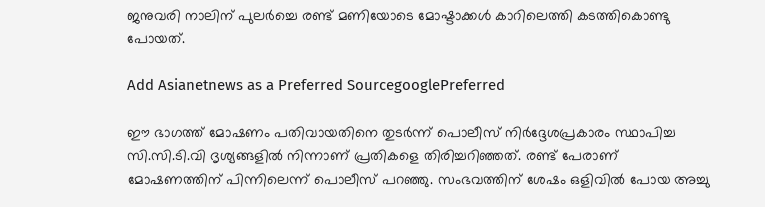ജനുവരി നാലിന് പുലര്‍ച്ചെ രണ്ട് മണിയോടെ മോഷ്ടാക്കള്‍ കാറിലെത്തി കടത്തികൊണ്ടു പോയത്.

Add Asianetnews as a Preferred SourcegooglePreferred

ഈ ഭാഗത്ത് മോഷണം പതിവായതിനെ തുടര്‍ന്ന് പൊലീസ് നിര്‍ദ്ദേശപ്രകാരം സ്ഥാപിച്ച സി.സി.ടി.വി ദൃശ്യങ്ങളില്‍ നിന്നാണ് പ്രതികളെ തിരിച്ചറിഞ്ഞത്. രണ്ട് പേരാണ് മോഷണത്തിന് പിന്നിലെന്ന് പൊലീസ് പറഞ്ഞു. സംഭവത്തിന് ശേഷം ഒളിവില്‍ പോയ അച്ചു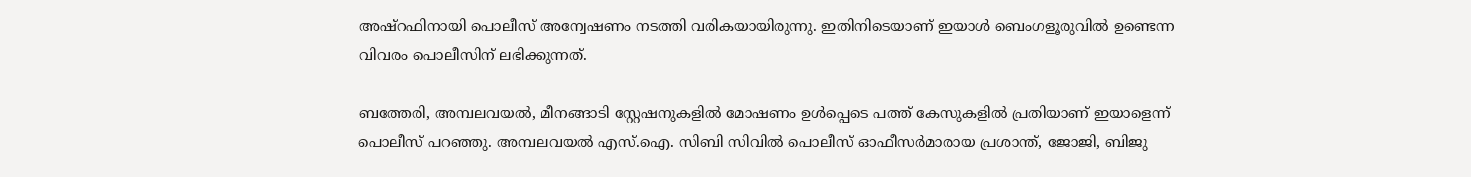അഷ്‌റഫിനായി പൊലീസ് അന്വേഷണം നടത്തി വരികയായിരുന്നു. ഇതിനിടെയാണ് ഇയാള്‍ ബെംഗളൂരുവിൽ ഉണ്ടെന്ന വിവരം പൊലീസിന് ലഭിക്കുന്നത്.

ബത്തേരി, അമ്പലവയല്‍, മീനങ്ങാടി സ്റ്റേഷനുകളില്‍ മോഷണം ഉള്‍പ്പെടെ പത്ത് കേസുകളില്‍ പ്രതിയാണ് ഇയാളെന്ന് പൊലീസ് പറഞ്ഞു. അമ്പലവയല്‍ എസ്.ഐ. സിബി സിവില്‍ പൊലീസ് ഓഫീസര്‍മാരായ പ്രശാന്ത്, ജോജി, ബിജു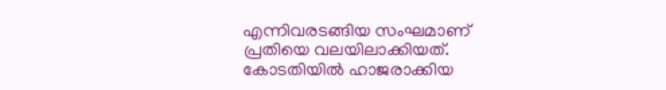എന്നിവരടങ്ങിയ സംഘമാണ് പ്രതിയെ വലയിലാക്കിയത്. കോടതിയില്‍ ഹാജരാക്കിയ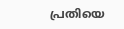പ്രതിയെ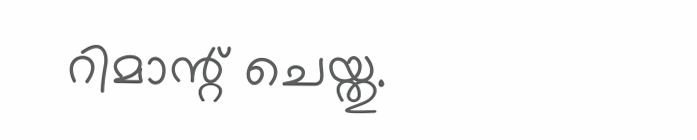റിമാന്റ് ചെയ്തു.